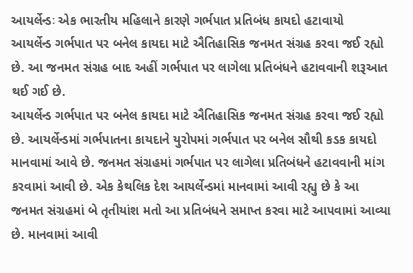આયર્લેન્ડઃ એક ભારતીય મહિલાને કારણે ગર્ભપાત પ્રતિબંધ કાયદો હટાવાયો
આયર્લેન્ડ ગર્ભપાત પર બનેલ કાયદા માટે ઐતિહાસિક જનમત સંગ્રહ કરવા જઈ રહ્યો છે. આ જનમત સંગ્રહ બાદ અહીં ગર્ભપાત પર લાગેલા પ્રતિબંધને હટાવવાની શરૂઆત થઈ ગઈ છે.
આયર્લેન્ડ ગર્ભપાત પર બનેલ કાયદા માટે ઐતિહાસિક જનમત સંગ્રહ કરવા જઈ રહ્યો છે. આયર્લેન્ડમાં ગર્ભપાતના કાયદાને યુરોપમાં ગર્ભપાત પર બનેલ સૌથી કડક કાયદો માનવામાં આવે છે. જનમત સંગ્રહમાં ગર્ભપાત પર લાગેલા પ્રતિબંધને હટાવવાની માંગ કરવામાં આવી છે. એક કેથલિક દેશ આયર્લેન્ડમાં માનવામાં આવી રહ્યુ છે કે આ જનમત સંગ્રહમાં બે તૃતીયાંશ મતો આ પ્રતિબંધને સમાપ્ત કરવા માટે આપવામાં આવ્યા છે. માનવામાં આવી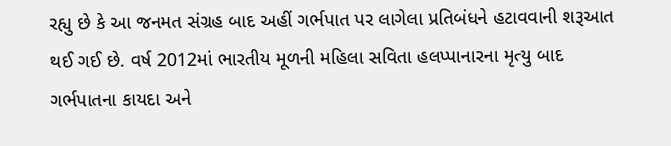રહ્યુ છે કે આ જનમત સંગ્રહ બાદ અહીં ગર્ભપાત પર લાગેલા પ્રતિબંધને હટાવવાની શરૂઆત થઈ ગઈ છે. વર્ષ 2012માં ભારતીય મૂળની મહિલા સવિતા હલપ્પાનારના મૃત્યુ બાદ ગર્ભપાતના કાયદા અને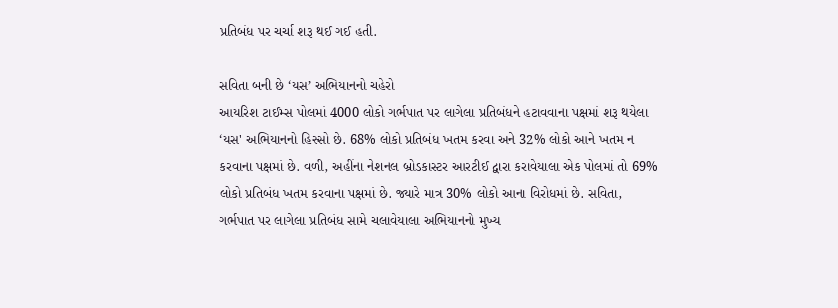પ્રતિબંધ પર ચર્ચા શરૂ થઈ ગઈ હતી.

સવિતા બની છે ‘યસ’ અભિયાનનો ચહેરો
આયરિશ ટાઈમ્સ પોલમાં 4000 લોકો ગર્ભપાત પર લાગેલા પ્રતિબંધને હટાવવાના પક્ષમાં શરૂ થયેલા ‘યસ' અભિયાનનો હિસ્સો છે. 68% લોકો પ્રતિબંધ ખતમ કરવા અને 32% લોકો આને ખતમ ન કરવાના પક્ષમાં છે. વળી, અહીંના નેશનલ બ્રોડકાસ્ટર આરટીઈ દ્વારા કરાવેયાલા એક પોલમાં તો 69% લોકો પ્રતિબંધ ખતમ કરવાના પક્ષમાં છે. જ્યારે માત્ર 30% લોકો આના વિરોધમાં છે. સવિતા, ગર્ભપાત પર લાગેલા પ્રતિબંધ સામે ચલાવેયાલા અભિયાનનો મુખ્ય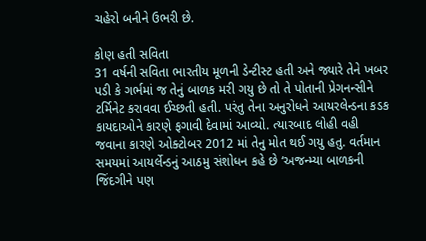ચહેરો બનીને ઉભરી છે.

કોણ હતી સવિતા
31 વર્ષની સવિતા ભારતીય મૂળની ડેન્ટીસ્ટ હતી અને જ્યારે તેને ખબર પડી કે ગર્ભમાં જ તેનું બાળક મરી ગયુ છે તો તે પોતાની પ્રેગનન્સીને ટર્મિનેટ કરાવવા ઈચ્છતી હતી. પરંતુ તેના અનુરોધને આયરલેન્ડના કડક કાયદાઓને કારણે ફગાવી દેવામાં આવ્યો. ત્યારબાદ લોહી વહી જવાના કારણે ઓક્ટોબર 2012 માં તેનુ મોત થઈ ગયુ હતુ. વર્તમાન સમયમાં આયર્લેન્ડનું આઠમુ સંશોધન કહે છે ‘અજન્મ્યા બાળકની જિંદગીને પણ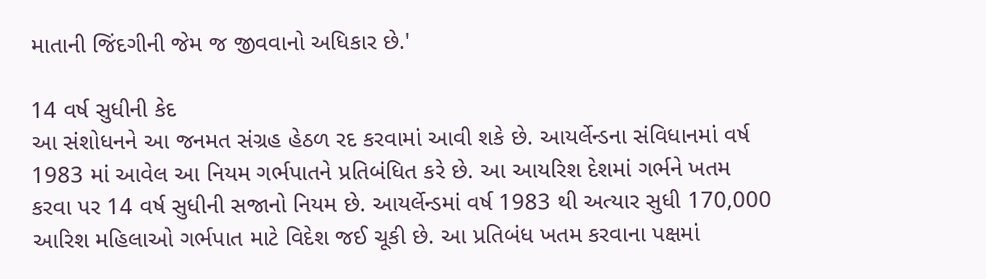માતાની જિંદગીની જેમ જ જીવવાનો અધિકાર છે.'

14 વર્ષ સુધીની કેદ
આ સંશોધનને આ જનમત સંગ્રહ હેઠળ રદ કરવામાં આવી શકે છે. આયર્લેન્ડના સંવિધાનમાં વર્ષ 1983 માં આવેલ આ નિયમ ગર્ભપાતને પ્રતિબંધિત કરે છે. આ આયરિશ દેશમાં ગર્ભને ખતમ કરવા પર 14 વર્ષ સુધીની સજાનો નિયમ છે. આયર્લેન્ડમાં વર્ષ 1983 થી અત્યાર સુધી 170,000 આરિશ મહિલાઓ ગર્ભપાત માટે વિદેશ જઈ ચૂકી છે. આ પ્રતિબંધ ખતમ કરવાના પક્ષમાં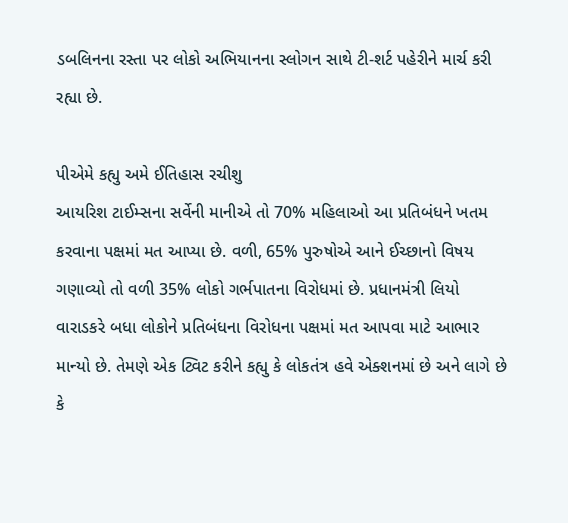ડબલિનના રસ્તા પર લોકો અભિયાનના સ્લોગન સાથે ટી-શર્ટ પહેરીને માર્ચ કરી રહ્યા છે.

પીએમે કહ્યુ અમે ઈતિહાસ રચીશુ
આયરિશ ટાઈમ્સના સર્વેની માનીએ તો 70% મહિલાઓ આ પ્રતિબંધને ખતમ કરવાના પક્ષમાં મત આપ્યા છે. વળી, 65% પુરુષોએ આને ઈચ્છાનો વિષય ગણાવ્યો તો વળી 35% લોકો ગર્ભપાતના વિરોધમાં છે. પ્રધાનમંત્રી લિયો વારાડકરે બધા લોકોને પ્રતિબંધના વિરોધના પક્ષમાં મત આપવા માટે આભાર માન્યો છે. તેમણે એક ટ્વિટ કરીને કહ્યુ કે લોકતંત્ર હવે એક્શનમાં છે અને લાગે છે કે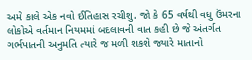અમે કાલે એક નવો ઈતિહાસ રચીશુ. જો કે 65 વર્ષથી વધુ ઉંમરના લોકોએ વર્તમાન નિયમમાં બદલાવની વાત કહી છે જે અંતર્ગત ગર્ભપાતની અનુમતિ ત્યારે જ મળી શકશે જ્યારે માતાનો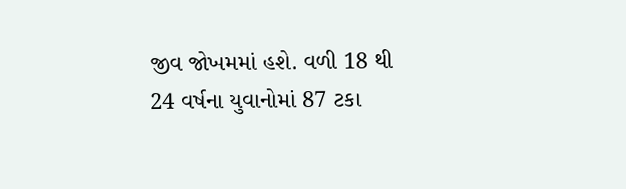જીવ જોખમમાં હશે. વળી 18 થી 24 વર્ષના યુવાનોમાં 87 ટકા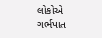લોકોએ ગર્ભપાત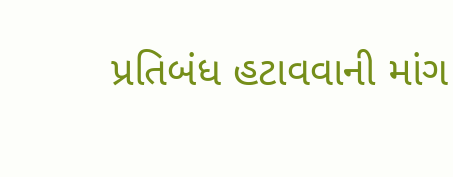પ્રતિબંધ હટાવવાની માંગ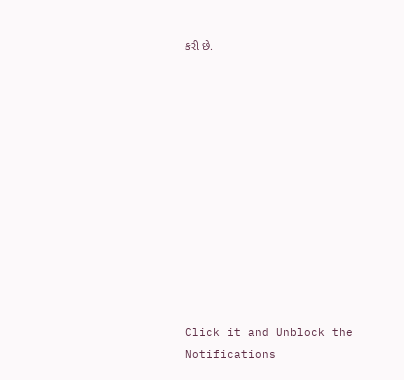કરી છે.












Click it and Unblock the Notifications